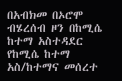በአብክመ በኦሮሞ ብሄረሰብ ዞን በከሚሴ ከተማ አስተዳደር የከሚሴ ከተማ አስ/ከተማና መሰረተ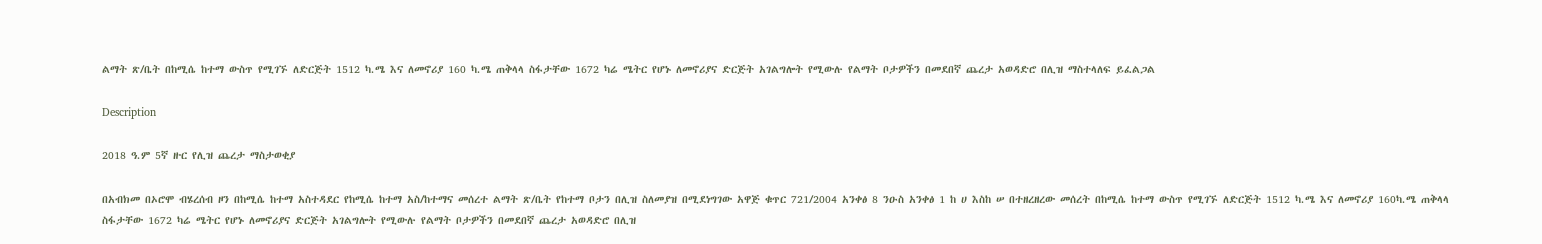ልማት ጽ/ቤት በከሚሴ ከተማ ውስጥ የሚገኙ ለድርጅት 1512 ካ.ሜ እና ለመኖሪያ 160 ካ.ሜ ጠቅላላ ስፋታቸው 1672 ካሬ ሜትር የሆኑ ለመኖሪያና ድርጅት አገልግሎት የሚውሉ የልማት ቦታዎችን በመደበኛ ጨረታ አወዳድሮ በሊዝ ማስተላለፍ ይፈልጋል

Description

2018 ዓ.ም 5ኛ ዙር የሊዝ ጨረታ ማስታወቂያ

በአብክመ በኦሮሞ ብሄረሰብ ዞን በከሚሴ ከተማ አስተዳደር የከሚሴ ከተማ አስ/ከተማና መሰረተ ልማት ጽ/ቤት የከተማ ቦታን በሊዝ ስለመያዝ በሚደነግገው አዋጅ ቁጥር 721/2004 አንቀፅ 8 ንዑስ አንቀፅ 1 ከ ሀ እስከ ሠ በተዘረዘረው መሰረት በከሚሴ ከተማ ውስጥ የሚገኙ ለድርጅት 1512 ካ.ሜ እና ለመኖሪያ 160ካ.ሜ ጠቅላላ ስፋታቸው 1672 ካሬ ሜትር የሆኑ ለመኖሪያና ድርጅት አገልግሎት የሚውሉ የልማት ቦታዎችን በመደበኛ ጨረታ አወዳድሮ በሊዝ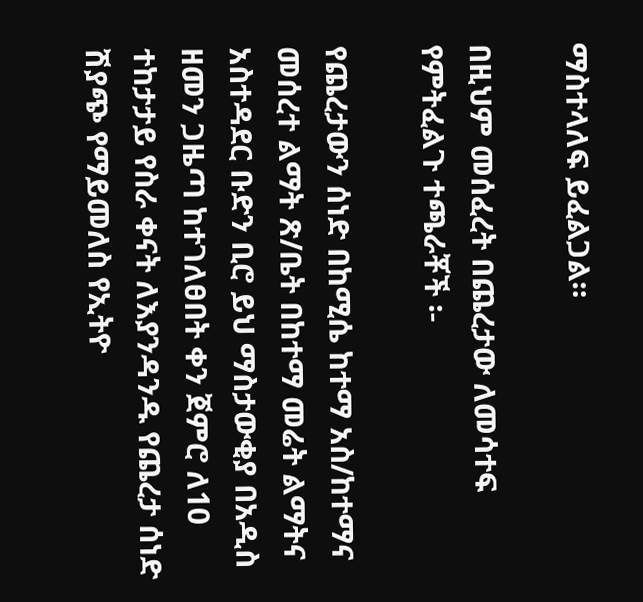ማስተላለፍ ይፈልጋል።

በዚህም መሰፈረት በጨረታው ለመሳተፍ የምትፈልጉ ተጫራቾች ፡-

የጨረታውን ሰነድ በከሚሴ ከተማ አስ/ከተማና መሰረተ ልማት ጽ/ቤት በከተማ መሬት ልማትና አስተዳደር ቡድን ቢሮ ይህ ማስታውቂያ በአዲስ ዘመን ጋዜጣ ከተገለፀበት ቀን ጀምሮ ለ10 ተከታታይ የስራ ቀናት ለእያንዳንዱ የጨረታ ሰነድ ሽያጭ የማይመለስ የኢትዮ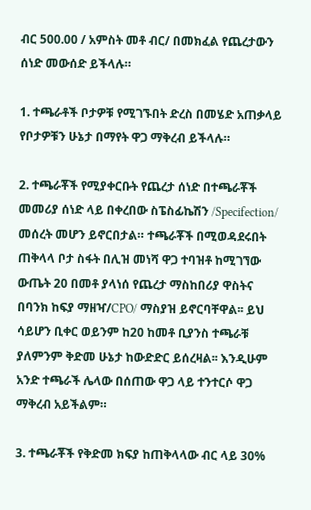ብር 500.00 / አምስት መቶ ብር/ በመክፈል የጨረታውን ሰነድ መውሰድ ይችላሉ።

1. ተጫራቶች ቦታዎቹ የሚገኙበት ድረስ በመሄድ አጠቃላይ የቦታዎቹን ሁኔታ በማየት ዋጋ ማቅረብ ይችላሉ።

2. ተጫራቾች የሚያቀርቡት የጨረታ ሰነድ በተጫራቾች መመሪያ ሰነድ ላይ በቀረበው ስፔስፊኬሽን /Specifection/ መሰረት መሆን ይኖርበታል። ተጫራቾች በሚወዳደሩበት ጠቅላላ ቦታ ስፋት በሊዝ መነሻ ዋጋ ተባዝቶ ከሚገኘው ውጤት 20 በመቶ ያላነሰ የጨረታ ማስከበሪያ ዋስትና በባንክ ከፍያ ማዘዣ/CPO/ ማስያዝ ይኖርባቸዋል፡፡ ይህ ሳይሆን ቢቀር ወይንም ከ20 ከመቶ ቢያንስ ተጫራቹ ያለምንም ቅድመ ሁኔታ ከውድድር ይሰረዛል፡፡ እንዲሁም አንድ ተጫራች ሌላው በሰጠው ዋጋ ላይ ተንተርሶ ዋጋ ማቅረብ አይችልም።

3. ተጫራቾች የቅድመ ክፍያ ከጠቅላላው ብር ላይ 30%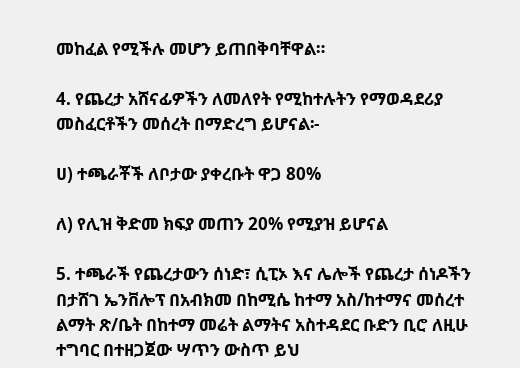መከፈል የሚችሉ መሆን ይጠበቅባቸዋል።

4. የጨረታ አሸናፊዎችን ለመለየት የሚከተሉትን የማወዳደሪያ መስፈርቶችን መሰረት በማድረግ ይሆናል፡-

ሀ) ተጫራቾች ለቦታው ያቀረቡት ዋጋ 80%

ለ) የሊዝ ቅድመ ክፍያ መጠን 20% የሚያዝ ይሆናል

5. ተጫራች የጨረታውን ሰነድ፣ ሲፒኦ እና ሌሎች የጨረታ ሰነዶችን በታሸገ ኤንቨሎፕ በአብክመ በከሚሴ ከተማ አስ/ከተማና መሰረተ ልማት ጽ/ቤት በከተማ መሬት ልማትና አስተዳደር ቡድን ቢሮ ለዚሁ ተግባር በተዘጋጀው ሣጥን ውስጥ ይህ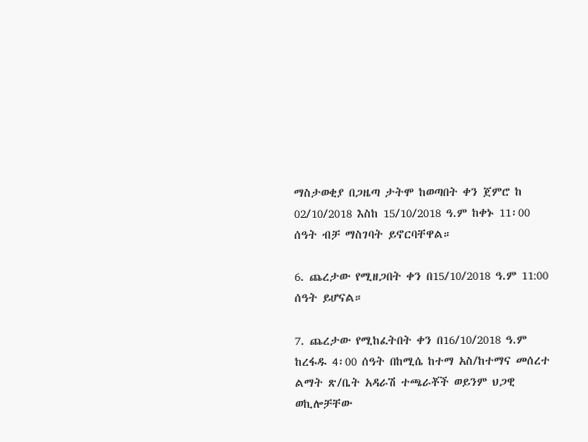ማስታወቂያ በጋዜጣ ታትሞ ከወጣበት ቀን ጀምሮ ከ 02/10/2018 እስከ 15/10/2018 ዓ.ም ከቀኑ 11፡00 ሰዓት ብቻ ማስገባት ይኖርባቸዋል።

6. ጨረታው የሚዘጋበት ቀን በ15/10/2018 ዓ.ም 11:00 ሰዓት ይሆናል።

7. ጨረታው የሚከፈትበት ቀን በ16/10/2018 ዓ.ም ከረፋዱ 4፡00 ሰዓት በከሚሴ ከተማ አስ/ከተማና መሰረተ ልማት ጽ/ቤት አዳራሽ ተጫራቾች ወይንም ህጋዊ ወኪሎቻቸው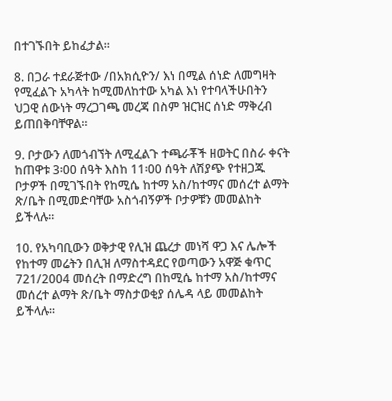በተገኙበት ይከፈታል።

8. በጋራ ተደራጅተው /በአክሲዮን/ እነ በሚል ሰነድ ለመግዛት የሚፈልጉ አካላት ከሚመለከተው አካል እነ የተባላችሁበትን ህጋዊ ሰውነት ማረጋገጫ መረጃ በስም ዝርዝር ሰነድ ማቅረብ ይጠበቅባቸዋል።

9. ቦታውን ለመጎብኘት ለሚፈልጉ ተጫራቾች ዘወትር በስራ ቀናት ከጠዋቱ 3፡00 ሰዓት እስከ 11፡00 ሰዓት ለሽያጭ የተዘጋጁ ቦታዎች በሚገኙበት የከሚሴ ከተማ አስ/ከተማና መሰረተ ልማት ጽ/ቤት በሚመድባቸው አስጎብኝዎች ቦታዎቹን መመልከት ይችላሉ።

10. የአካባቢውን ወቅታዊ የሊዝ ጨረታ መነሻ ዋጋ እና ሌሎች የከተማ መሬትን በሊዝ ለማስተዳደር የወጣውን አዋጅ ቁጥር 721/2004 መሰረት በማድረግ በከሚሴ ከተማ አስ/ከተማና መሰረተ ልማት ጽ/ቤት ማስታወቂያ ሰሌዳ ላይ መመልከት ይችላሉ።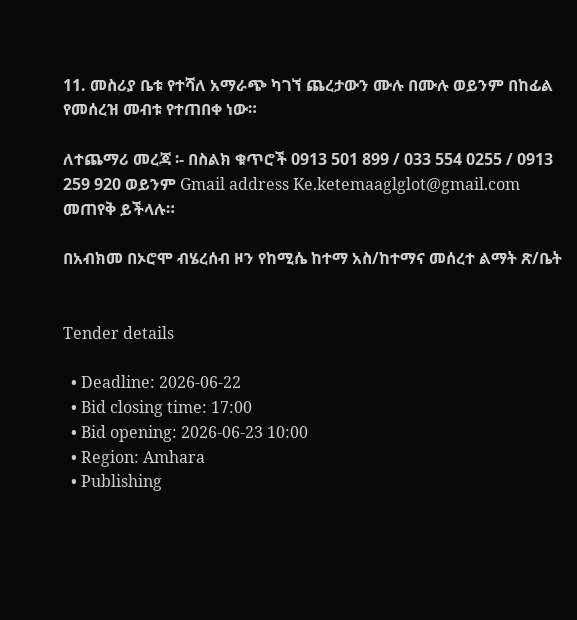11. መስሪያ ቤቱ የተሻለ አማራጭ ካገኘ ጨረታውን ሙሉ በሙሉ ወይንም በከፊል የመሰረዝ መብቱ የተጠበቀ ነው።

ለተጨማሪ መረጃ ፡- በስልክ ቁጥሮች 0913 501 899 / 033 554 0255 / 0913 259 920 ወይንም Gmail address Ke.ketemaaglglot@gmail.com መጠየቅ ይችላሉ።

በአብክመ በኦሮሞ ብሄረሰብ ዞን የከሚሴ ከተማ አስ/ከተማና መሰረተ ልማት ጽ/ቤት


Tender details

  • Deadline: 2026-06-22
  • Bid closing time: 17:00
  • Bid opening: 2026-06-23 10:00
  • Region: Amhara
  • Publishing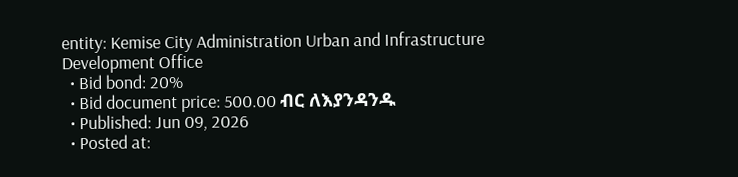entity: Kemise City Administration Urban and Infrastructure Development Office
  • Bid bond: 20%
  • Bid document price: 500.00 ብር ለእያንዳንዱ
  • Published: Jun 09, 2026
  • Posted at: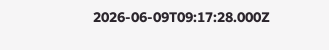2026-06-09T09:17:28.000Z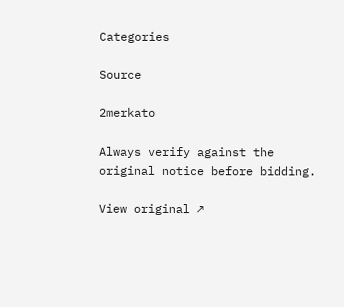Categories

Source

2merkato

Always verify against the original notice before bidding.

View original ↗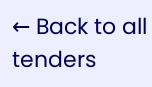← Back to all tenders